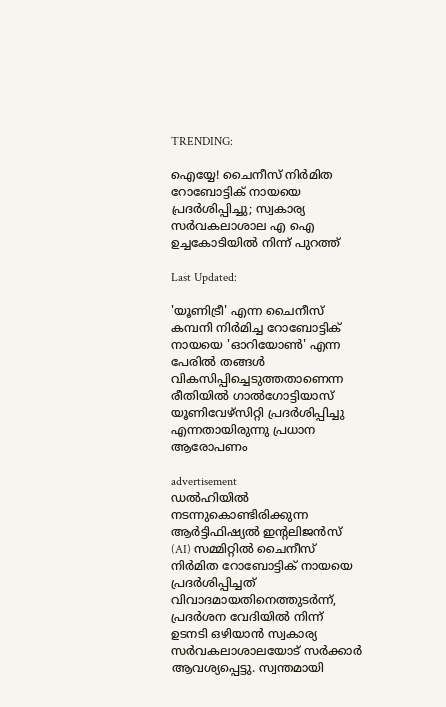TRENDING:

ഐയ്യേ! ചൈനീസ് നിർമിത റോബോട്ടിക് നായയെ പ്രദർശിപ്പിച്ചു; സ്വകാര്യ സർവകലാശാല എ ഐ ഉച്ചകോടിയിൽ‌ നിന്ന് പുറത്ത്

Last Updated:

'യൂണിട്രീ' എന്ന ചൈനീസ് കമ്പനി നിർമിച്ച റോബോട്ടിക് നായയെ 'ഓറിയോൺ' എന്ന പേരിൽ തങ്ങൾ വികസിപ്പിച്ചെടുത്തതാണെന്ന രീതിയിൽ ഗാൽഗോട്ടിയാസ് യൂണിവേഴ്സിറ്റി പ്രദർശിപ്പിച്ചു എന്നതായിരുന്നു പ്രധാന ആരോപണം

advertisement
ഡൽഹിയിൽ നടന്നുകൊണ്ടിരിക്കുന്ന ആർട്ടിഫിഷ്യൽ ഇന്റലിജൻസ് (AI) സമ്മിറ്റിൽ ചൈനീസ് നിർമിത റോബോട്ടിക് നായയെ പ്രദർശിപ്പിച്ചത് വിവാദമായതിനെത്തുടർന്ന്, പ്രദർശന വേദിയിൽ നിന്ന് ഉടനടി ഒഴിയാൻ സ്വകാര്യ സര്‍വകലാശാലയോട് സർക്കാർ ആവശ്യപ്പെട്ടു. സ്വന്തമായി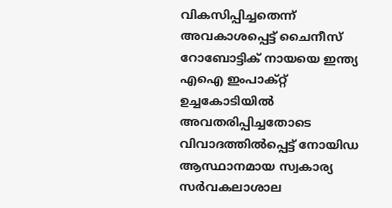വികസിപ്പിച്ചതെന്ന് അവകാശപ്പെട്ട് ചൈനീസ് റോബോട്ടിക്‌ നായയെ ഇന്ത്യ എഐ ഇംപാക്റ്റ് ഉച്ചകോടിയിൽ അവതരിപ്പിച്ചതോടെ വിവാദത്തിൽപ്പെട്ട് നോയിഡ ആസ്ഥാനമായ സ്വകാര്യ സർവകലാശാല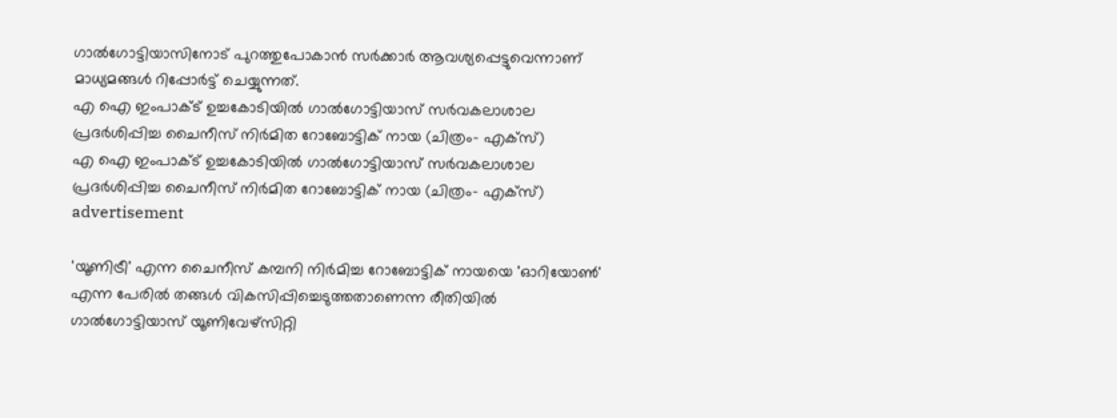ഗാൽഗോട്ടിയാസിനോട് പുറത്തുപോകാൻ സർക്കാർ ആവശ്യപ്പെട്ടുവെന്നാണ് മാധ്യമങ്ങൾ റിപ്പോർട്ട് ചെയ്യുന്നത്.
എ ഐ ഇംപാക്ട് ഉച്ചകോടിയിൽ ഗാൽ‌ഗോട്ടിയാസ് സർ‌വകലാശാല പ്രദർശിപ്പിച്ച ചൈനീസ് നിർ‌മിത റോബോട്ടിക് നായ (ചിത്രം- എക്സ്)
എ ഐ ഇംപാക്ട് ഉച്ചകോടിയിൽ ഗാൽ‌ഗോട്ടിയാസ് സർ‌വകലാശാല പ്രദർശിപ്പിച്ച ചൈനീസ് നിർ‌മിത റോബോട്ടിക് നായ (ചിത്രം- എക്സ്)
advertisement

'യൂണിട്രീ' എന്ന ചൈനീസ് കമ്പനി നിർമിച്ച റോബോട്ടിക് നായയെ 'ഓറിയോൺ' എന്ന പേരിൽ തങ്ങൾ വികസിപ്പിച്ചെടുത്തതാണെന്ന രീതിയിൽ ഗാൽഗോട്ടിയാസ് യൂണിവേഴ്സിറ്റി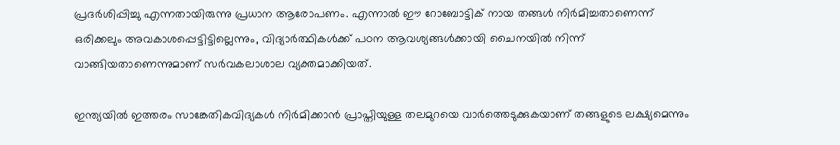പ്രദർശിപ്പിച്ചു എന്നതായിരുന്നു പ്രധാന ആരോപണം. എന്നാൽ ഈ റോബോട്ടിക് നായ തങ്ങൾ നിർമിച്ചതാണെന്ന് ഒരിക്കലും അവകാശപ്പെട്ടിട്ടില്ലെന്നും, വിദ്യാർത്ഥികൾക്ക് പഠന ആവശ്യങ്ങൾക്കായി ചൈനയിൽ നിന്ന് വാങ്ങിയതാണെന്നുമാണ് സർവകലാശാല വ്യക്തമാക്കിയത്.

ഇന്ത്യയിൽ ഇത്തരം സാങ്കേതികവിദ്യകൾ നിർമിക്കാൻ പ്രാപ്തിയുള്ള തലമുറയെ വാർത്തെടുക്കുകയാണ് തങ്ങളുടെ ലക്ഷ്യമെന്നും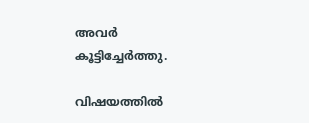അവർ കൂട്ടിച്ചേർത്തു.

വിഷയത്തിൽ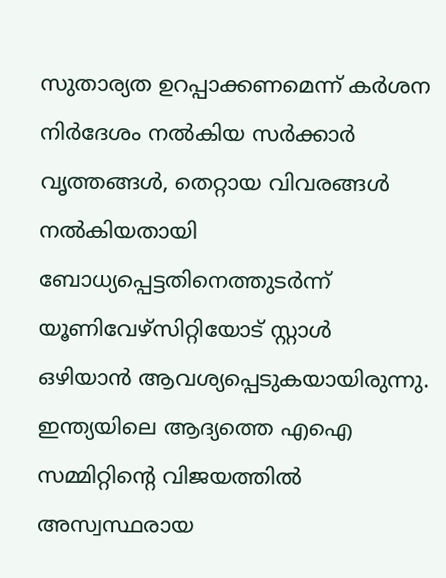സുതാര്യത ഉറപ്പാക്കണമെന്ന് കർശന നിർദേശം നൽകിയ സർക്കാർ വൃത്തങ്ങൾ, തെറ്റായ വിവരങ്ങൾ നൽകിയതായി ബോധ്യപ്പെട്ടതിനെത്തുടർന്ന് യൂണിവേഴ്സിറ്റിയോട് സ്റ്റാൾ ഒഴിയാൻ ആവശ്യപ്പെടുകയായിരുന്നു. ഇന്ത്യയിലെ ആദ്യത്തെ എഐ സമ്മിറ്റിന്റെ വിജയത്തിൽ അസ്വസ്ഥരായ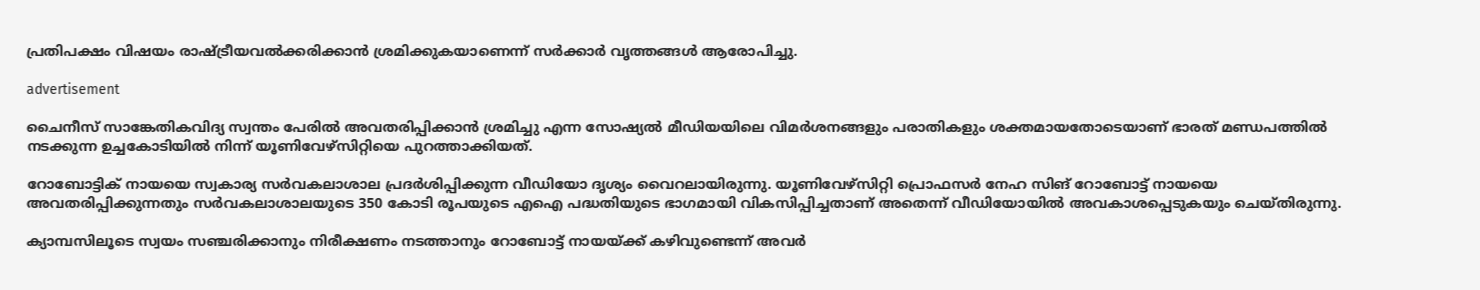പ്രതിപക്ഷം വിഷയം രാഷ്ട്രീയവൽക്കരിക്കാൻ ശ്രമിക്കുകയാണെന്ന് സർക്കാർ വൃത്തങ്ങൾ ആരോപിച്ചു.

advertisement

ചൈനീസ് സാങ്കേതികവിദ്യ സ്വന്തം പേരിൽ അവതരിപ്പിക്കാൻ ശ്രമിച്ചു എന്ന സോഷ്യൽ മീഡിയയിലെ വിമർശനങ്ങളും പരാതികളും ശക്തമായതോടെയാണ് ഭാരത് മണ്ഡപത്തിൽ നടക്കുന്ന ഉച്ചകോടിയിൽ നിന്ന് യൂണിവേഴ്സിറ്റിയെ പുറത്താക്കിയത്.

റോബോട്ടിക്‌ നായയെ സ്വകാര്യ സർവകലാശാല പ്രദർശിപ്പിക്കുന്ന വീഡിയോ ദൃശ്യം വൈറലായിരുന്നു. യൂണിവേഴ്‌സിറ്റി പ്രൊഫസർ നേഹ സിങ് റോബോട്ട് നായയെ അവതരിപ്പിക്കുന്നതും സർവകലാശാലയുടെ 350 കോടി രൂപയുടെ എഐ പദ്ധതിയുടെ ഭാഗമായി വികസിപ്പിച്ചതാണ് അതെന്ന് വീഡിയോയിൽ അവകാശപ്പെടുകയും ചെയ്തിരുന്നു.

ക്യാമ്പസിലൂടെ സ്വയം സഞ്ചരിക്കാനും നിരീക്ഷണം നടത്താനും റോബോട്ട് നായയ്ക്ക് കഴിവുണ്ടെന്ന് അവർ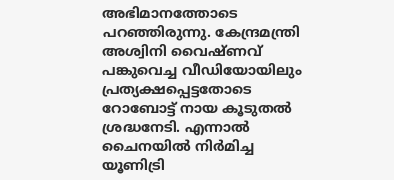അഭിമാനത്തോടെ പറഞ്ഞിരുന്നു. കേന്ദ്രമന്ത്രി അശ്വിനി വൈഷ്ണവ് പങ്കുവെച്ച വീഡിയോയിലും പ്രത്യക്ഷപ്പെട്ടതോടെ റോബോട്ട് നായ കൂടുതൽ ശ്രദ്ധനേടി. എന്നാൽ ചൈനയിൽ നിർമിച്ച യൂണിട്രി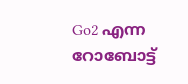Go2 എന്ന റോബോട്ട്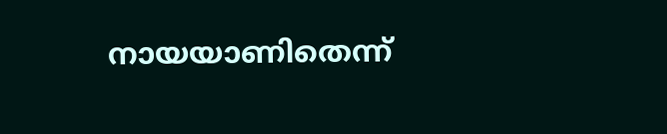നായയാണിതെന്ന്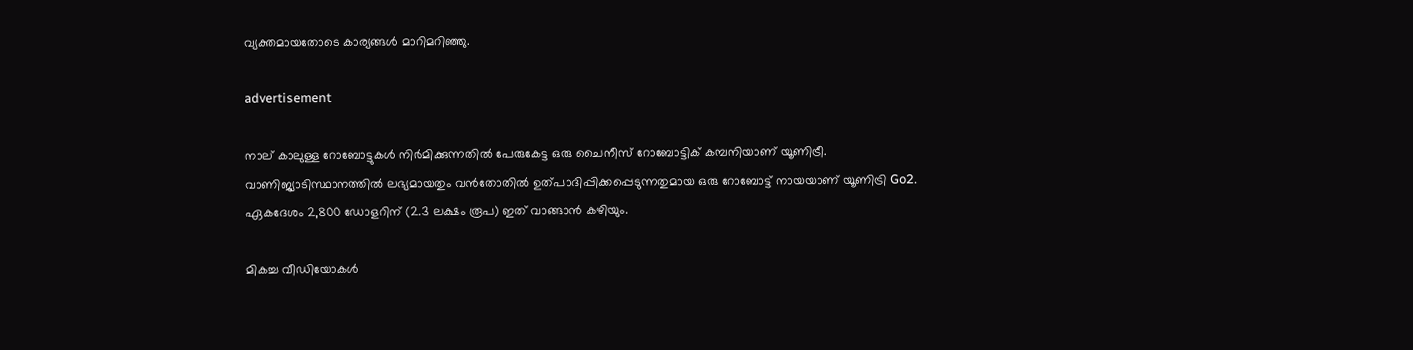വ്യക്തമായതോടെ കാര്യങ്ങൾ മാറിമറിഞ്ഞു.

advertisement

നാല് കാലുള്ള റോബോട്ടുകൾ നിർമിക്കുന്നതിൽ പേരുകേട്ട ഒരു ചൈനീസ് റോബോട്ടിക് കമ്പനിയാണ് യൂണിട്രീ. വാണിജ്യാടിസ്ഥാനത്തിൽ ലഭ്യമായതും വൻതോതിൽ ഉത്പാദിപ്പിക്കപ്പെടുന്നതുമായ ഒരു റോബോട്ട് നായയാണ് യൂണിട്രി Go2. ഏകദേശം 2,800 ഡോളറിന് (2.3 ലക്ഷം രൂപ) ഇത് വാങ്ങാൻ കഴിയും.

മികച്ച വീഡിയോകൾ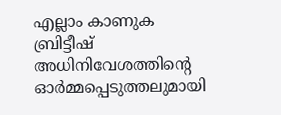എല്ലാം കാണുക
ബ്രിട്ടീഷ് അധിനിവേശത്തിൻ്റെ ഓർമ്മപ്പെടുത്തലുമായി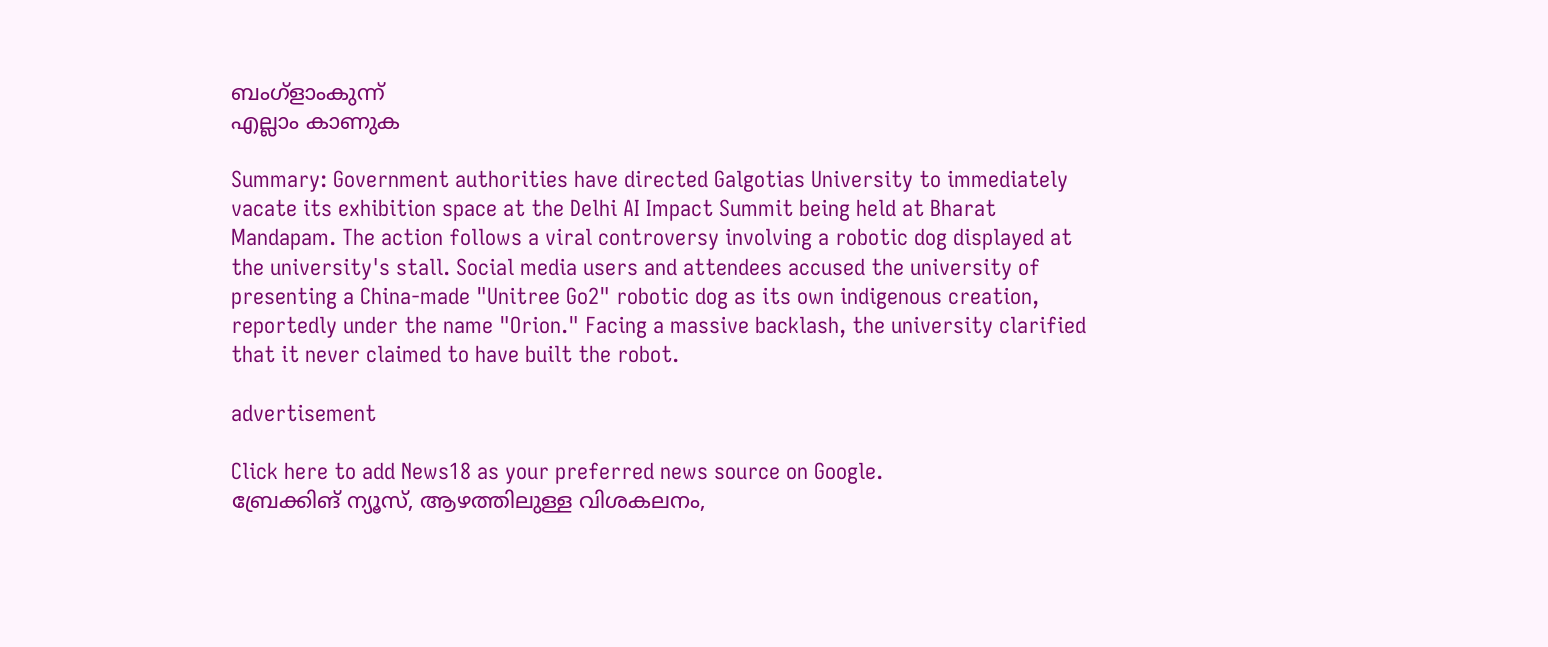ബംഗ്ളാംകുന്ന്
എല്ലാം കാണുക

Summary: Government authorities have directed Galgotias University to immediately vacate its exhibition space at the Delhi AI Impact Summit being held at Bharat Mandapam. The action follows a viral controversy involving a robotic dog displayed at the university's stall. Social media users and attendees accused the university of presenting a China-made "Unitree Go2" robotic dog as its own indigenous creation, reportedly under the name "Orion." Facing a massive backlash, the university clarified that it never claimed to have built the robot.

advertisement

Click here to add News18 as your preferred news source on Google.
ബ്രേക്കിങ് ന്യൂസ്, ആഴത്തിലുള്ള വിശകലനം,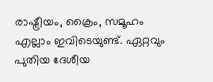രാഷ്ട്രീയം, ക്രൈം, സമൂഹം എല്ലാം ഇവിടെയുണ്ട്. ഏറ്റവും പുതിയ ദേശീയ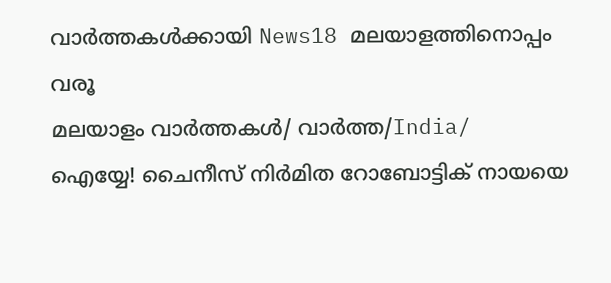വാർത്തകൾക്കായി News18 മലയാളത്തിനൊപ്പം വരൂ
മലയാളം വാർത്തകൾ/ വാർത്ത/India/
ഐയ്യേ! ചൈനീസ് നിർമിത റോബോട്ടിക് നായയെ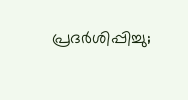പ്രദർശിപ്പിച്ചു;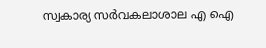സ്വകാര്യ സർവകലാശാല എ ഐ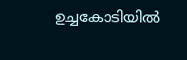ഉച്ചകോടിയിൽ‌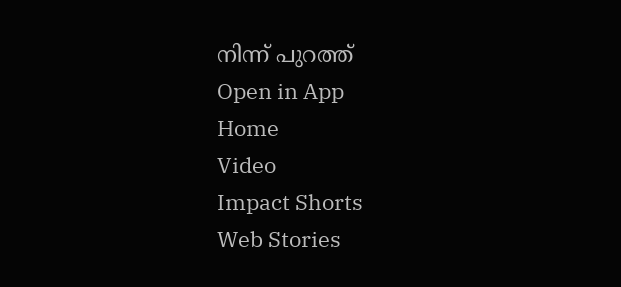നിന്ന് പുറത്ത്
Open in App
Home
Video
Impact Shorts
Web Stories